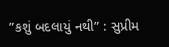”કશું બદલાયું નથી” : સુપ્રીમ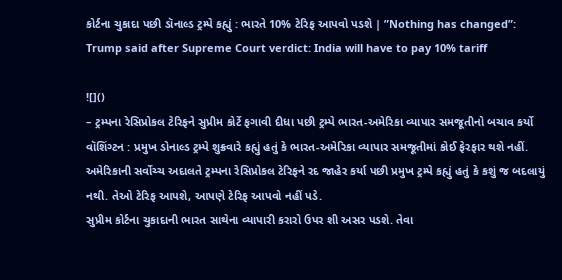કોર્ટના ચુકાદા પછી ડૉનાલ્ડ ટ્રમ્પે કહ્યું : ભારતે 10% ટેરિફ આપવો પડશે | ”Nothing has changed”: Trump said after Supreme Court verdict: India will have to pay 10% tariff

![]()
– ટ્રમ્પના રેસિપ્રોકલ ટેરિફને સુપ્રીમ કોર્ટે ફગાવી દીધા પછી ટ્રમ્પે ભારત-અમેરિકા વ્યાપાર સમજૂતીનો બચાવ કર્યો
વૉશિંગ્ટન : પ્રમુખ ડોનાલ્ડ ટ્રમ્પે શુક્રવારે કહ્યું હતું કે ભારત-અમેરિકા વ્યાપાર સમજૂતીમાં કોઈ ફેરફાર થશે નહીં. અમેરિકાની સર્વોચ્ચ અદાલતે ટ્રમ્પના રેસિપ્રોકલ ટેરિફને રદ જાહેર કર્યા પછી પ્રમુખ ટ્રમ્પે કહ્યું હતું કે કશું જ બદલાયું નથી. તેઓ ટેરિફ આપશે, આપણે ટેરિફ આપવો નહીં પડે.
સુપ્રીમ કોર્ટના ચુકાદાની ભારત સાથેના વ્યાપારી કરારો ઉપર શી અસર પડશે. તેવા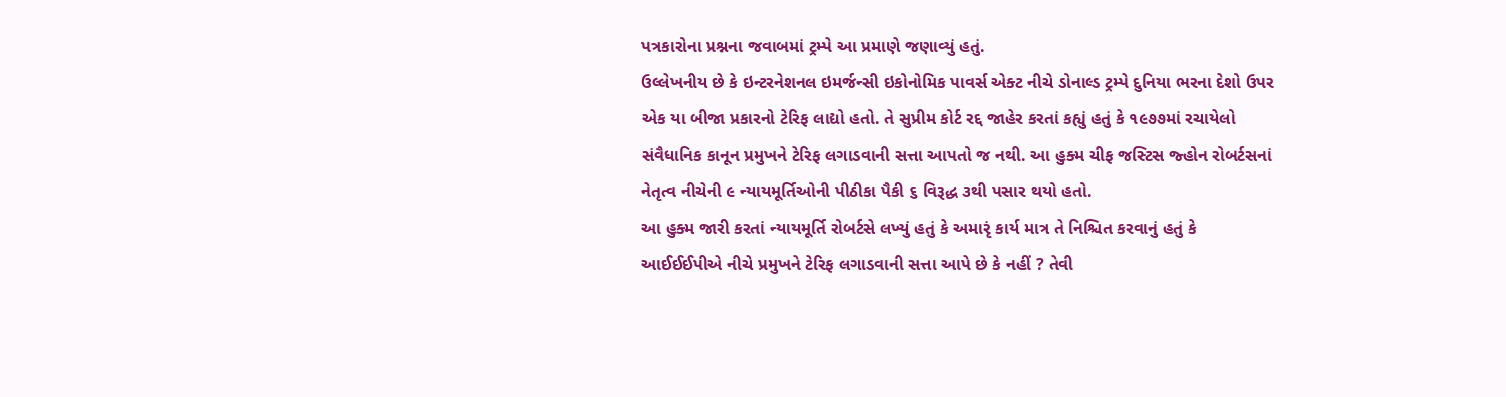પત્રકારોના પ્રશ્નના જવાબમાં ટ્રમ્પે આ પ્રમાણે જણાવ્યું હતું.
ઉલ્લેખનીય છે કે ઇન્ટરનેશનલ ઇમર્જન્સી ઇકોનોમિક પાવર્સ એક્ટ નીચે ડોનાલ્ડ ટ્રમ્પે દુનિયા ભરના દેશો ઉપર એક યા બીજા પ્રકારનો ટેરિફ લાદ્યો હતો. તે સુપ્રીમ કોર્ટ રદ્દ જાહેર કરતાં કહ્યું હતું કે ૧૯૭૭માં રચાયેલો સંવૈધાનિક કાનૂન પ્રમુખને ટેરિફ લગાડવાની સત્તા આપતો જ નથી. આ હુક્મ ચીફ જસ્ટિસ જ્હોન રોબર્ટસનાં નેતૃત્વ નીચેની ૯ ન્યાયમૂર્તિઓની પીઠીકા પૈકી ૬ વિરૂદ્ધ ૩થી પસાર થયો હતો.
આ હુક્મ જારી કરતાં ન્યાયમૂર્તિ રોબર્ટસે લખ્યું હતું કે અમારૃં કાર્ય માત્ર તે નિશ્ચિત કરવાનું હતું કે આઈઈઈપીએ નીચે પ્રમુખને ટેરિફ લગાડવાની સત્તા આપે છે કે નહીં ? તેવી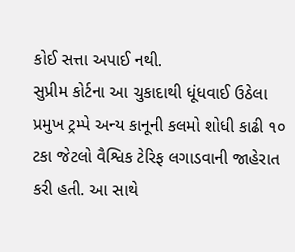કોઈ સત્તા અપાઈ નથી.
સુપ્રીમ કોર્ટના આ ચુકાદાથી ધૂંધવાઈ ઉઠેલા પ્રમુખ ટ્રમ્પે અન્ય કાનૂની કલમો શોધી કાઢી ૧૦ ટકા જેટલો વૈશ્વિક ટેરિફ લગાડવાની જાહેરાત કરી હતી. આ સાથે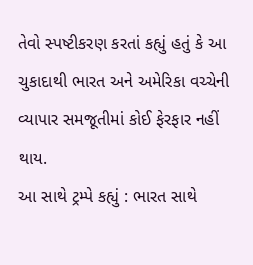તેવો સ્પષ્ટીકરણ કરતાં કહ્યું હતું કે આ ચુકાદાથી ભારત અને અમેરિકા વચ્ચેની વ્યાપાર સમજૂતીમાં કોઈ ફેરફાર નહીં થાય.
આ સાથે ટ્રમ્પે કહ્યું : ભારત સાથે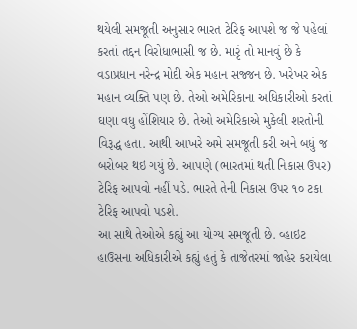થયેલી સમજૂતી અનુસાર ભારત ટેરિફ આપશે જ જે પહેલાં કરતાં તદ્દન વિરોધાભાસી જ છે. મારૃં તો માનવું છે કે વડાપ્રધાન નરેન્દ્ર મોદી એક મહાન સજ્જન છે. ખરેખર એક મહાન વ્યક્તિ પણ છે. તેઓ અમેરિકાના અધિકારીઓ કરતાં ઘણા વધુ હોંશિયાર છે. તેઓ અમેરિકાએ મુકેલી શરતોની વિરૂદ્ધ હતા. આથી આખરે અમે સમજૂતી કરી અને બધું જ બરોબર થઇ ગયું છે. આપણે (ભારતમાં થતી નિકાસ ઉપર) ટેરિફ આપવો નહીં પડે. ભારતે તેની નિકાસ ઉપર ૧૦ ટકા ટેરિફ આપવો પડશે.
આ સાથે તેઓએ કહ્યું આ યોગ્ય સમજૂતી છે. વ્હાઇટ હાઉસના અધિકારીએ કહ્યું હતું કે તાજેતરમાં જાહેર કરાયેલા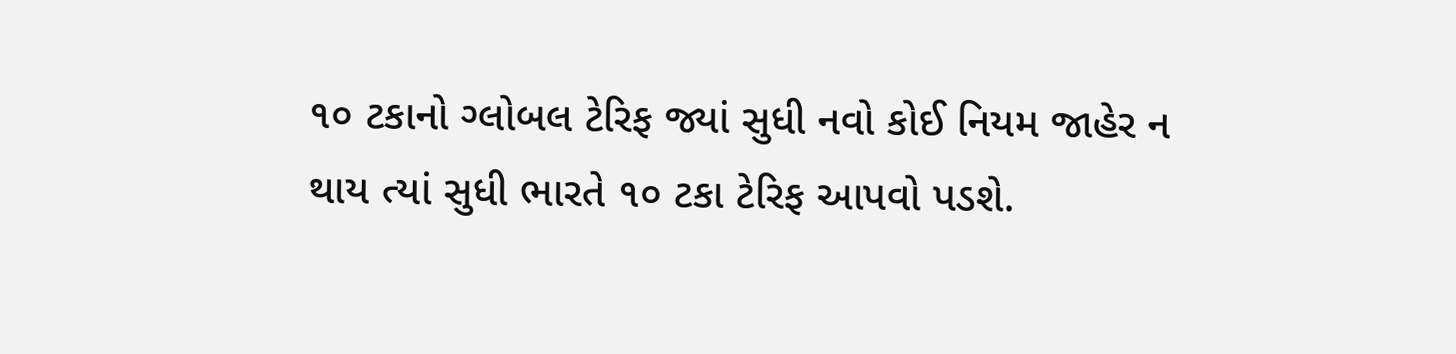૧૦ ટકાનો ગ્લોબલ ટેરિફ જ્યાં સુધી નવો કોઈ નિયમ જાહેર ન થાય ત્યાં સુધી ભારતે ૧૦ ટકા ટેરિફ આપવો પડશે.